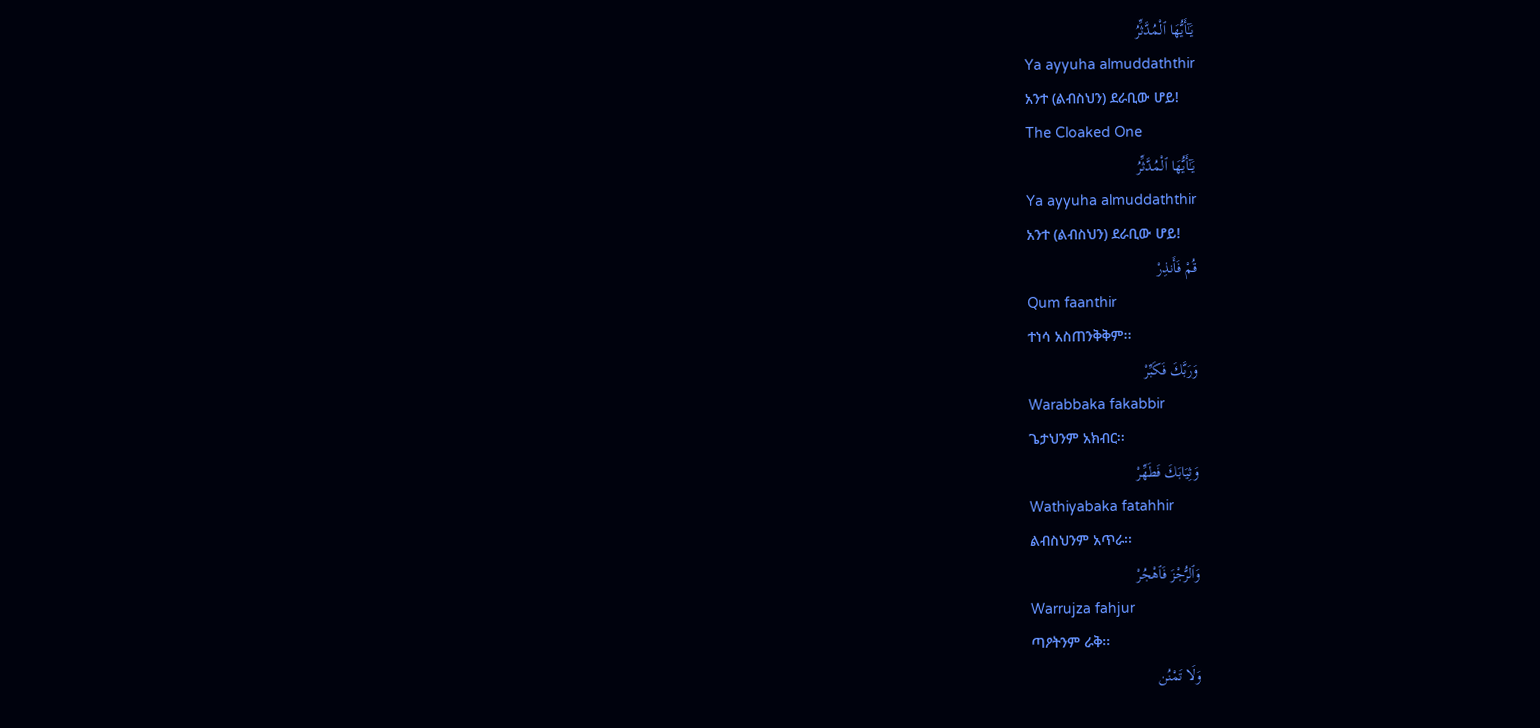يَـٰٓأَيُّهَا ٱلْمُدَّثِّرُ
Ya ayyuha almuddaththir
አንተ (ልብስህን) ደራቢው ሆይ!
The Cloaked One
يَـٰٓأَيُّهَا ٱلْمُدَّثِّرُ
Ya ayyuha almuddaththir
አንተ (ልብስህን) ደራቢው ሆይ!
قُمْ فَأَنذِرْ
Qum faanthir
ተነሳ አስጠንቅቅም፡፡
وَرَبَّكَ فَكَبِّرْ
Warabbaka fakabbir
ጌታህንም አክብር፡፡
وَثِيَابَكَ فَطَهِّرْ
Wathiyabaka fatahhir
ልብስህንም አጥራ፡፡
وَٱلرُّجْزَ فَٱهْجُرْ
Warrujza fahjur
ጣዖትንም ራቅ፡፡
وَلَا تَمْنُن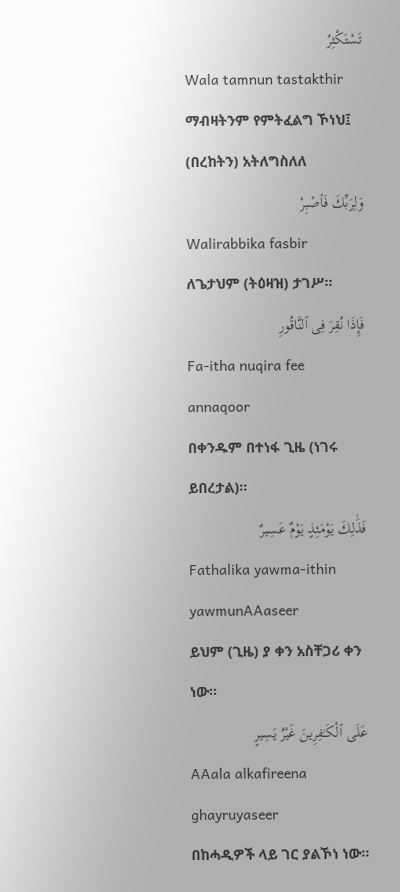تَسْتَكْثِرُ
Wala tamnun tastakthir
ማብዛትንም የምትፈልግ ኾነህ፤ (በረከትን) አትለግስለለ
وَلِرَبِّكَ فَٱصْبِرْ
Walirabbika fasbir
ለጌታህም (ትዕዛዝ) ታገሥ፡፡
فَإِذَا نُقِرَ فِى ٱلنَّاقُورِ
Fa-itha nuqira fee annaqoor
በቀንዱም በተነፋ ጊዜ (ነገሩ ይበረታል)፡፡
فَذَٰلِكَ يَوْمَئِذٍ يَوْمٌ عَسِيرٌ
Fathalika yawma-ithin yawmunAAaseer
ይህም (ጊዜ) ያ ቀን አስቸጋሪ ቀን ነው፡፡
عَلَى ٱلْكَـٰفِرِينَ غَيْرُ يَسِيرٍ
AAala alkafireena ghayruyaseer
በከሓዲዎች ላይ ገር ያልኾነ ነው፡፡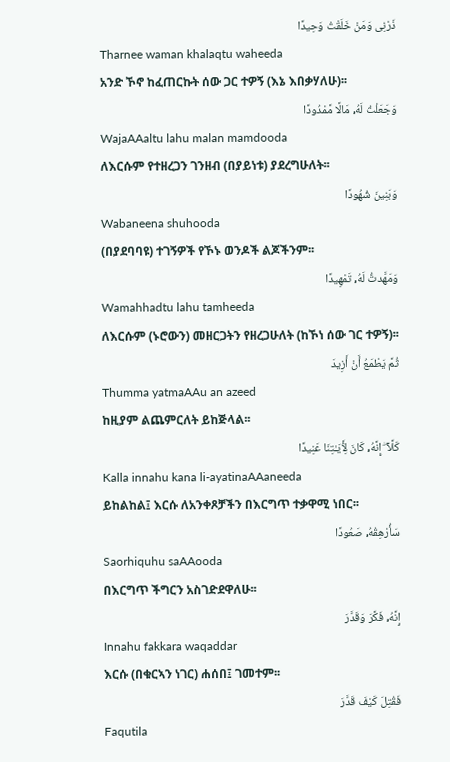ذَرْنِى وَمَنْ خَلَقْتُ وَحِيدًا
Tharnee waman khalaqtu waheeda
አንድ ኾኖ ከፈጠርኩት ሰው ጋር ተዎኝ (እኔ እበቃሃለሁ)፡፡
وَجَعَلْتُ لَهُۥ مَالًا مَّمْدُودًا
WajaAAaltu lahu malan mamdooda
ለእርሱም የተዘረጋን ገንዘብ (በያይነቱ) ያደረግሁለት፡፡
وَبَنِينَ شُهُودًا
Wabaneena shuhooda
(በያደባባዩ) ተገኝዎች የኾኑ ወንዶች ልጆችንም፡፡
وَمَهَّدتُّ لَهُۥ تَمْهِيدًا
Wamahhadtu lahu tamheeda
ለእርሱም (ኑሮውን) መዘርጋትን የዘረጋሁለት (ከኾነ ሰው ገር ተዎኝ)፡፡
ثُمَّ يَطْمَعُ أَنْ أَزِيدَ
Thumma yatmaAAu an azeed
ከዚያም ልጨምርለት ይከጅላል፡፡
كَلَّآ ۖ إِنَّهُۥ كَانَ لِـَٔايَـٰتِنَا عَنِيدًا
Kalla innahu kana li-ayatinaAAaneeda
ይከልከል፤ እርሱ ለአንቀጾቻችን በእርግጥ ተቃዋሚ ነበር፡፡
سَأُرْهِقُهُۥ صَعُودًا
Saorhiquhu saAAooda
በእርግጥ ችግርን አስገድደዋለሁ፡፡
إِنَّهُۥ فَكَّرَ وَقَدَّرَ
Innahu fakkara waqaddar
እርሱ (በቁርኣን ነገር) ሐሰበ፤ ገመተም፡፡
فَقُتِلَ كَيْفَ قَدَّرَ
Faqutila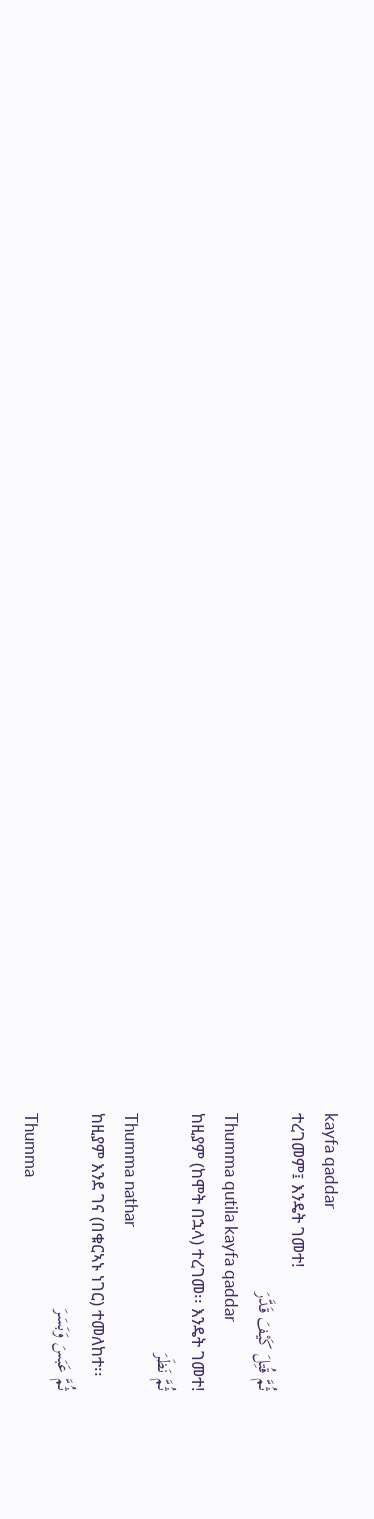kayfa qaddar
ተረገመም፤ እንዴት ገመተ!
ثُمَّ قُتِلَ كَيْفَ قَدَّرَ
Thumma qutila kayfa qaddar
ከዚያም (ከሞት በኋላ) ተረገመ፡፡ እንዴት ገመተ!
ثُمَّ نَظَرَ
Thumma nathar
ከዚያም እንደ ገና (በቁርኣኑ ነገር) ተመለከተ፡፡
ثُمَّ عَبَسَ وَبَسَرَ
Thumma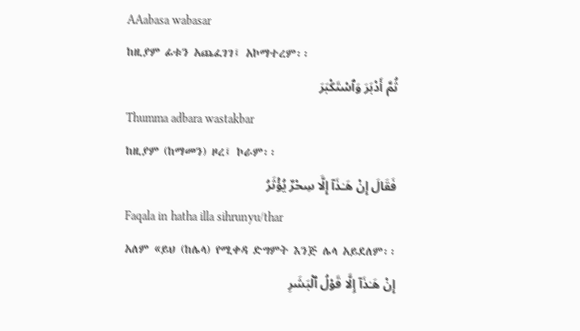AAabasa wabasar
ከዚያም ፊቱን አጨፈገገ፤ አኮማተረም፡፡
ثُمَّ أَدْبَرَ وَٱسْتَكْبَرَ
Thumma adbara wastakbar
ከዚያም (ከማመን) ዞረ፤ ኮራም፡፡
فَقَالَ إِنْ هَـٰذَآ إِلَّا سِحْرٌ يُؤْثَرُ
Faqala in hatha illa sihrunyu/thar
አለም «ይህ (ከሌላ) የሚቀዳ ድግምት እንጅ ሌላ አይደለም፡፡
إِنْ هَـٰذَآ إِلَّا قَوْلُ ٱلْبَشَرِ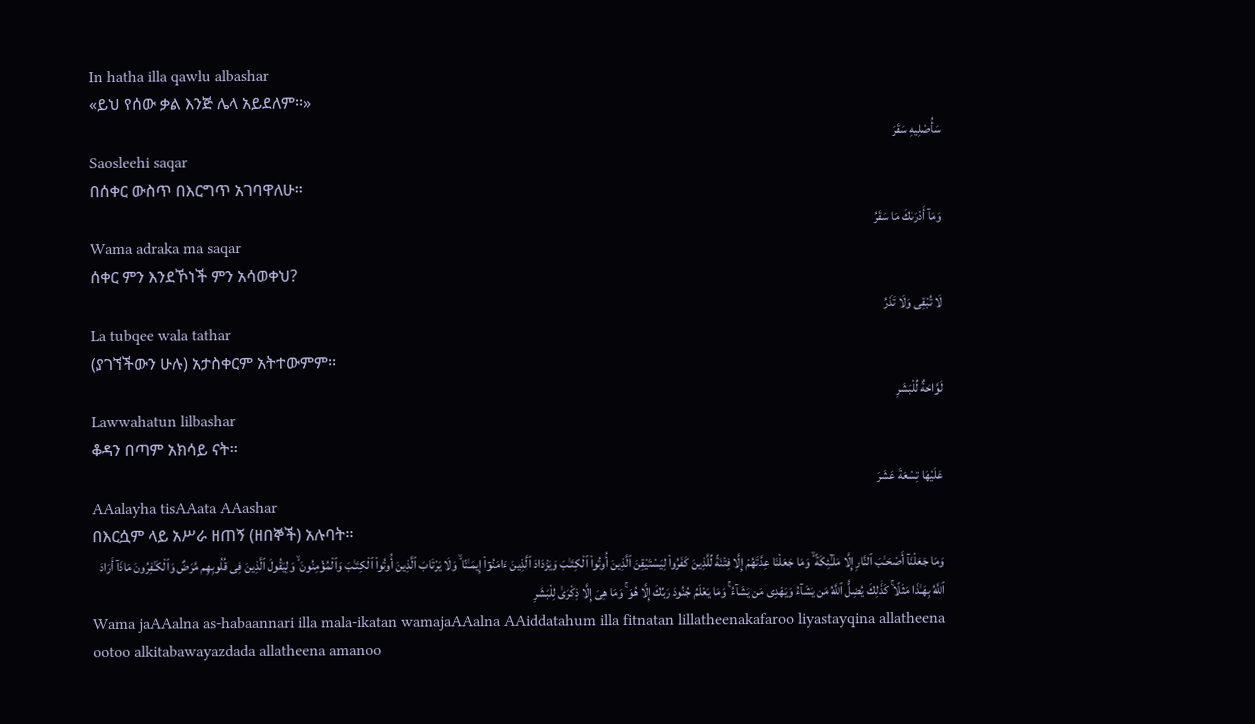In hatha illa qawlu albashar
«ይህ የሰው ቃል እንጅ ሌላ አይደለም፡፡»
سَأُصْلِيهِ سَقَرَ
Saosleehi saqar
በሰቀር ውስጥ በእርግጥ አገባዋለሁ፡፡
وَمَآ أَدْرَىٰكَ مَا سَقَرُ
Wama adraka ma saqar
ሰቀር ምን እንደኾነች ምን አሳወቀህ?
لَا تُبْقِى وَلَا تَذَرُ
La tubqee wala tathar
(ያገኘችውን ሁሉ) አታስቀርም አትተውምም፡፡
لَوَّاحَةٌ لِّلْبَشَرِ
Lawwahatun lilbashar
ቆዳን በጣም አክሳይ ናት፡፡
عَلَيْهَا تِسْعَةَ عَشَرَ
AAalayha tisAAata AAashar
በእርሷም ላይ አሥራ ዘጠኝ (ዘበኞች) አሉባት፡፡
وَمَا جَعَلْنَآ أَصْحَـٰبَ ٱلنَّارِ إِلَّا مَلَـٰٓئِكَةً ۙ وَمَا جَعَلْنَا عِدَّتَهُمْ إِلَّا فِتْنَةً لِّلَّذِينَ كَفَرُوا۟ لِيَسْتَيْقِنَ ٱلَّذِينَ أُوتُوا۟ ٱلْكِتَـٰبَ وَيَزْدَادَ ٱلَّذِينَ ءَامَنُوٓا۟ إِيمَـٰنًا ۙ وَلَا يَرْتَابَ ٱلَّذِينَ أُوتُوا۟ ٱلْكِتَـٰبَ وَٱلْمُؤْمِنُونَ ۙ وَلِيَقُولَ ٱلَّذِينَ فِى قُلُوبِهِم مَّرَضٌ وَٱلْكَـٰفِرُونَ مَاذَآ أَرَادَ ٱللَّهُ بِهَـٰذَا مَثَلًا ۚ كَذَٰلِكَ يُضِلُّ ٱللَّهُ مَن يَشَآءُ وَيَهْدِى مَن يَشَآءُ ۚ وَمَا يَعْلَمُ جُنُودَ رَبِّكَ إِلَّا هُوَ ۚ وَمَا هِىَ إِلَّا ذِكْرَىٰ لِلْبَشَرِ
Wama jaAAalna as-habaannari illa mala-ikatan wamajaAAalna AAiddatahum illa fitnatan lillatheenakafaroo liyastayqina allatheena ootoo alkitabawayazdada allatheena amanoo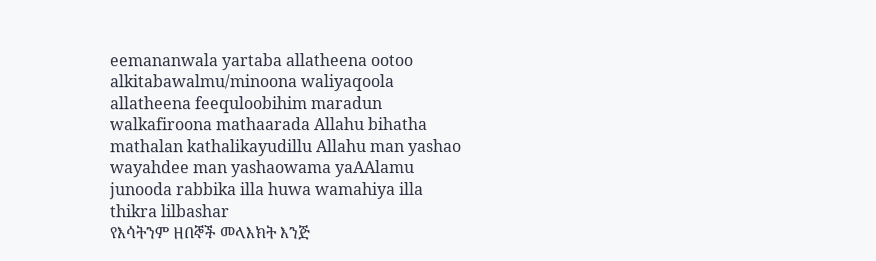eemananwala yartaba allatheena ootoo alkitabawalmu/minoona waliyaqoola allatheena feequloobihim maradun walkafiroona mathaarada Allahu bihatha mathalan kathalikayudillu Allahu man yashao wayahdee man yashaowama yaAAlamu junooda rabbika illa huwa wamahiya illa thikra lilbashar
የእሳትንም ዘበኞች መላእክት እንጅ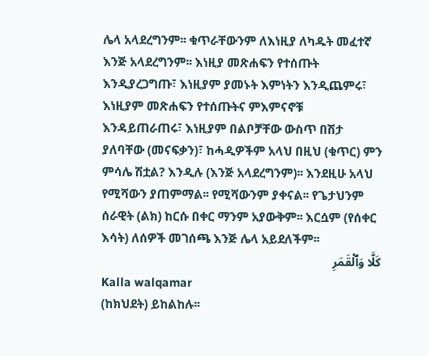ሌላ አላደረግንም፡፡ ቁጥራቸውንም ለእነዚያ ለካዱት መፈተኛ እንጅ አላደረግንም፡፡ እነዚያ መጽሐፍን የተሰጡት እንዲያረጋግጡ፣ እነዚያም ያመኑት እምነትን እንዲጨምሩ፣ እነዚያም መጽሐፍን የተሰጡትና ምእምናኖቹ እንዳይጠራጠሩ፣ እነዚያም በልቦቻቸው ውስጥ በሽታ ያለባቸው (መናፍቃን)፣ ከሓዲዎችም አላህ በዚህ (ቁጥር) ምን ምሳሌ ሽቷል? እንዲሉ (እንጅ አላደረግንም)፡፡ እንደዚሁ አላህ የሚሻውን ያጠምማል፡፡ የሚሻውንም ያቀናል፡፡ የጌታህንም ሰራዊት (ልክ) ከርሱ በቀር ማንም አያውቅም፡፡ እርሷም (የሰቀር እሳት) ለሰዎች መገሰጫ እንጅ ሌላ አይደለችም፡፡
كَلَّا وَٱلْقَمَرِ
Kalla walqamar
(ከክህደት) ይከልከሉ፡፡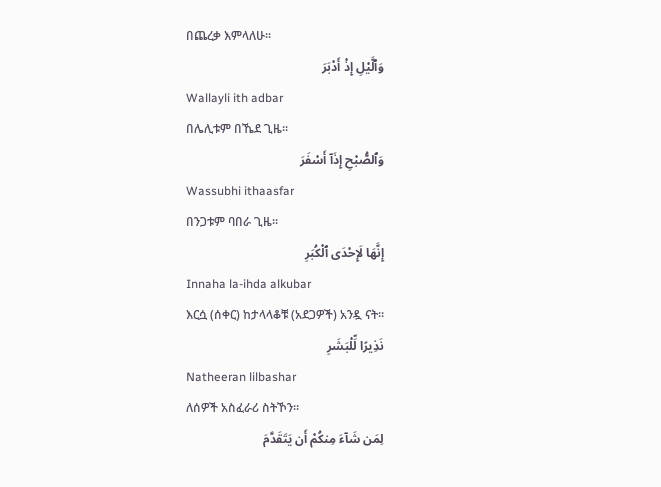በጨረቃ እምላለሁ፡፡
وَٱلَّيْلِ إِذْ أَدْبَرَ
Wallayli ith adbar
በሌሊቱም በኼደ ጊዜ፡፡
وَٱلصُّبْحِ إِذَآ أَسْفَرَ
Wassubhi ithaasfar
በንጋቱም ባበራ ጊዜ፡፡
إِنَّهَا لَإِحْدَى ٱلْكُبَرِ
Innaha la-ihda alkubar
እርሷ (ሰቀር) ከታላላቆቹ (አደጋዎች) አንዷ ናት፡፡
نَذِيرًا لِّلْبَشَرِ
Natheeran lilbashar
ለሰዎች አስፈራሪ ስትኾን፡፡
لِمَن شَآءَ مِنكُمْ أَن يَتَقَدَّمَ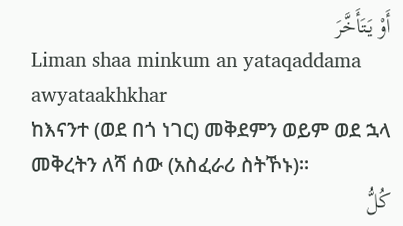أَوْ يَتَأَخَّرَ
Liman shaa minkum an yataqaddama awyataakhkhar
ከእናንተ (ወደ በጎ ነገር) መቅደምን ወይም ወደ ኋላ መቅረትን ለሻ ሰው (አስፈራሪ ስትኾኑ)፡፡
كُلُّ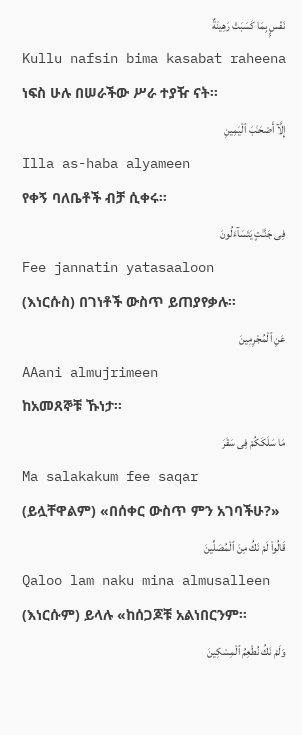نَفْسٍۭ بِمَا كَسَبَتْ رَهِينَةٌ
Kullu nafsin bima kasabat raheena
ነፍስ ሁሉ በሠራችው ሥራ ተያዥ ናት፡፡
إِلَّآ أَصْحَـٰبَ ٱلْيَمِينِ
Illa as-haba alyameen
የቀኝ ባለቤቶች ብቻ ሲቀሩ፡፡
فِى جَنَّـٰتٍ يَتَسَآءَلُونَ
Fee jannatin yatasaaloon
(እነርሱስ) በገነቶች ውስጥ ይጠያየቃሉ፡፡
عَنِ ٱلْمُجْرِمِينَ
AAani almujrimeen
ከአመጸኞቹ ኹነታ፡፡
مَا سَلَكَكُمْ فِى سَقَرَ
Ma salakakum fee saqar
(ይሏቸዋልም) «በሰቀር ውስጥ ምን አገባችሁ?»
قَالُوا۟ لَمْ نَكُ مِنَ ٱلْمُصَلِّينَ
Qaloo lam naku mina almusalleen
(እነርሱም) ይላሉ «ከሰጋጆቹ አልነበርንም፡፡
وَلَمْ نَكُ نُطْعِمُ ٱلْمِسْكِينَ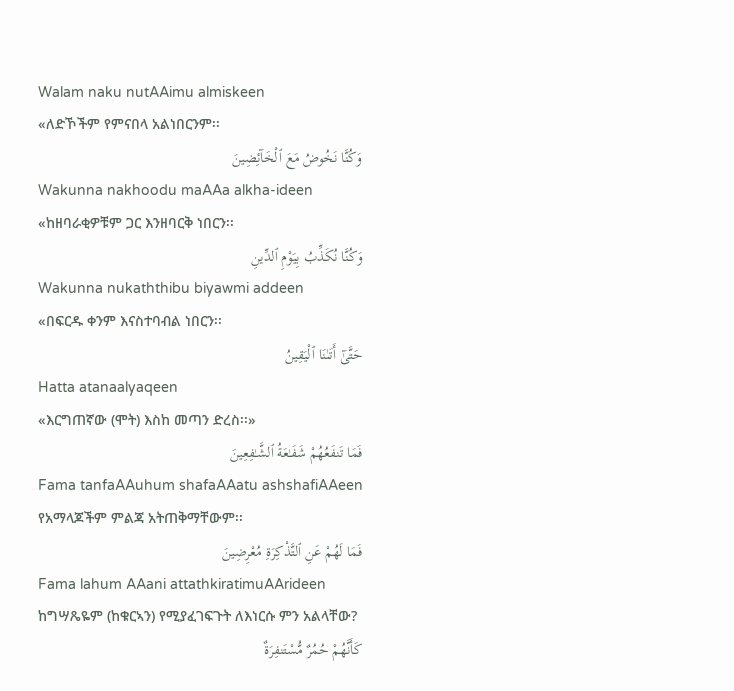Walam naku nutAAimu almiskeen
«ለድኾችም የምናበላ አልነበርንም፡፡
وَكُنَّا نَخُوضُ مَعَ ٱلْخَآئِضِينَ
Wakunna nakhoodu maAAa alkha-ideen
«ከዘባራቂዎቹም ጋር እንዘባርቅ ነበርን፡፡
وَكُنَّا نُكَذِّبُ بِيَوْمِ ٱلدِّينِ
Wakunna nukaththibu biyawmi addeen
«በፍርዱ ቀንም እናስተባብል ነበርን፡፡
حَتَّىٰٓ أَتَىٰنَا ٱلْيَقِينُ
Hatta atanaalyaqeen
«እርግጠኛው (ሞት) እስከ መጣን ድረስ፡፡»
فَمَا تَنفَعُهُمْ شَفَـٰعَةُ ٱلشَّـٰفِعِينَ
Fama tanfaAAuhum shafaAAatu ashshafiAAeen
የአማላጆችም ምልጃ አትጠቅማቸውም፡፡
فَمَا لَهُمْ عَنِ ٱلتَّذْكِرَةِ مُعْرِضِينَ
Fama lahum AAani attathkiratimuAArideen
ከግሣጼዬም (ከቁርኣን) የሚያፈገፍጉት ለእነርሱ ምን አልላቸው?
كَأَنَّهُمْ حُمُرٌ مُّسْتَنفِرَةٌ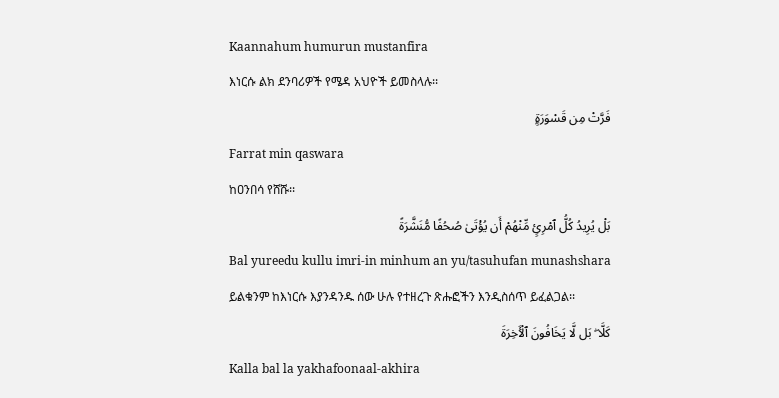Kaannahum humurun mustanfira
እነርሱ ልክ ደንባሪዎች የሜዳ አህዮች ይመስላሉ፡፡
فَرَّتْ مِن قَسْوَرَةٍۭ
Farrat min qaswara
ከዐንበሳ የሸሹ፡፡
بَلْ يُرِيدُ كُلُّ ٱمْرِئٍ مِّنْهُمْ أَن يُؤْتَىٰ صُحُفًا مُّنَشَّرَةً
Bal yureedu kullu imri-in minhum an yu/tasuhufan munashshara
ይልቁንም ከእነርሱ እያንዳንዱ ሰው ሁሉ የተዘረጉ ጽሑፎችን እንዲስሰጥ ይፈልጋል፡፡
كَلَّا ۖ بَل لَّا يَخَافُونَ ٱلْـَٔاخِرَةَ
Kalla bal la yakhafoonaal-akhira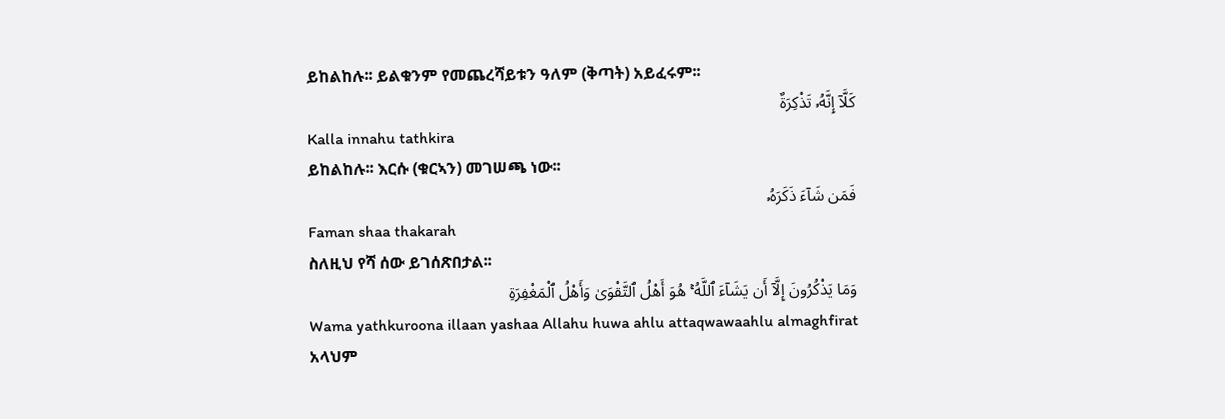ይከልከሉ፡፡ ይልቁንም የመጨረሻይቱን ዓለም (ቅጣት) አይፈሩም፡፡
كَلَّآ إِنَّهُۥ تَذْكِرَةٌ
Kalla innahu tathkira
ይከልከሉ፡፡ እርሱ (ቁርኣን) መገሠጫ ነው፡፡
فَمَن شَآءَ ذَكَرَهُۥ
Faman shaa thakarah
ስለዚህ የሻ ሰው ይገሰጽበታል፡፡
وَمَا يَذْكُرُونَ إِلَّآ أَن يَشَآءَ ٱللَّهُ ۚ هُوَ أَهْلُ ٱلتَّقْوَىٰ وَأَهْلُ ٱلْمَغْفِرَةِ
Wama yathkuroona illaan yashaa Allahu huwa ahlu attaqwawaahlu almaghfirat
አላህም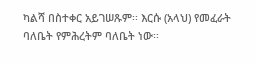ካልሻ በስተቀር አይገሠጹም፡፡ እርሱ (አላህ) የመፈራት ባለቤት የምሕረትም ባለቤት ነው፡፡